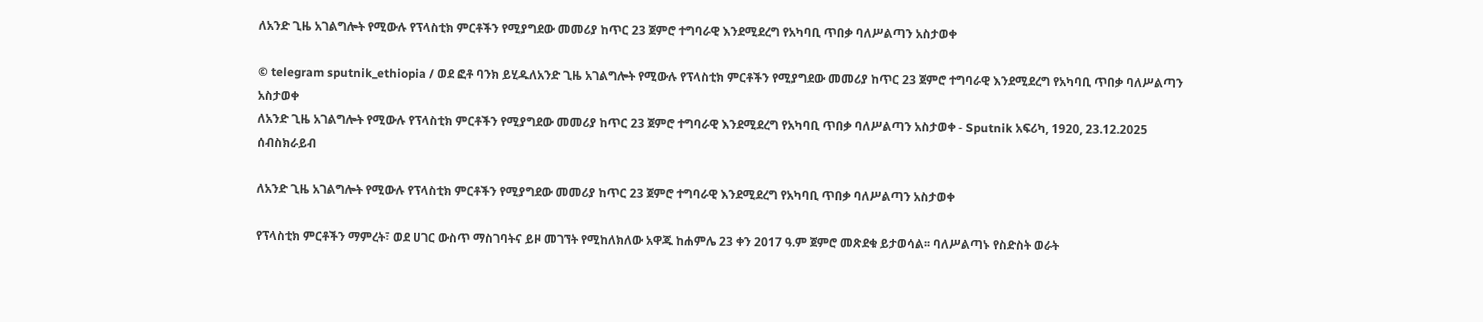ለአንድ ጊዜ አገልግሎት የሚውሉ የፕላስቲክ ምርቶችን የሚያግደው መመሪያ ከጥር 23 ጀምሮ ተግባራዊ እንደሚደረግ የአካባቢ ጥበቃ ባለሥልጣን አስታወቀ

© telegram sputnik_ethiopia / ወደ ፎቶ ባንክ ይሂዱለአንድ ጊዜ አገልግሎት የሚውሉ የፕላስቲክ ምርቶችን የሚያግደው መመሪያ ከጥር 23 ጀምሮ ተግባራዊ እንደሚደረግ የአካባቢ ጥበቃ ባለሥልጣን አስታወቀ
ለአንድ ጊዜ አገልግሎት የሚውሉ የፕላስቲክ ምርቶችን የሚያግደው መመሪያ ከጥር 23 ጀምሮ ተግባራዊ እንደሚደረግ የአካባቢ ጥበቃ ባለሥልጣን አስታወቀ - Sputnik አፍሪካ, 1920, 23.12.2025
ሰብስክራይብ

ለአንድ ጊዜ አገልግሎት የሚውሉ የፕላስቲክ ምርቶችን የሚያግደው መመሪያ ከጥር 23 ጀምሮ ተግባራዊ እንደሚደረግ የአካባቢ ጥበቃ ባለሥልጣን አስታወቀ

የፕላስቲክ ምርቶችን ማምረት፣ ወደ ሀገር ውስጥ ማስገባትና ይዞ መገኘት የሚከለክለው አዋጁ ከሐምሌ 23 ቀን 2017 ዓ.ም ጀምሮ መጽደቁ ይታወሳል፡፡ ባለሥልጣኑ የስድስት ወራት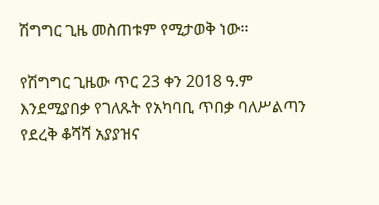ሽግግር ጊዜ መስጠቱም የሚታወቅ ነው፡፡

የሽግግር ጊዜው ጥር 23 ቀን 2018 ዓ.ም እንደሚያበቃ የገለጹት የአካባቢ ጥበቃ ባለሥልጣን የደረቅ ቆሻሻ አያያዝና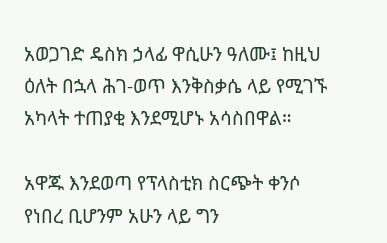አወጋገድ ዴስክ ኃላፊ ዋሲሁን ዓለሙ፤ ከዚህ ዕለት በኋላ ሕገ-ወጥ እንቅስቃሴ ላይ የሚገኙ አካላት ተጠያቂ እንደሚሆኑ አሳስበዋል።

አዋጁ እንደወጣ የፕላስቲክ ስርጭት ቀንሶ የነበረ ቢሆንም አሁን ላይ ግን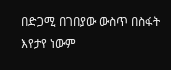በድጋሚ በገበያው ውስጥ በስፋት እየታየ ነውም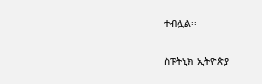ተብሏል፡፡

ስፑትኒክ ኢትዮጵያ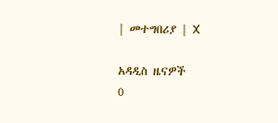| መተግበሪያ | X

አዳዲስ ዜናዎች
0